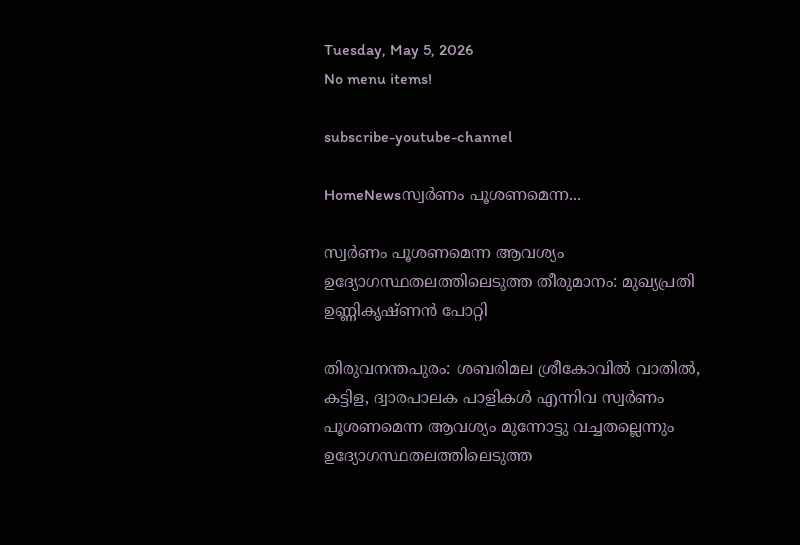Tuesday, May 5, 2026
No menu items!

subscribe-youtube-channel

HomeNewsസ്വര്‍ണം പൂശണമെന്ന...

സ്വര്‍ണം പൂശണമെന്ന ആവശ്യം  ഉദ്യോഗസ്ഥതലത്തിലെടുത്ത തീരുമാനം: മുഖ്യപ്രതി ഉണ്ണികൃഷ്ണന്‍ പോറ്റി

തിരുവനന്തപുരം: ശബരിമല ശ്രീകോവില്‍ വാതില്‍, കട്ടിള, ദ്വാരപാലക പാളികള്‍ എന്നിവ സ്വര്‍ണം പൂശണമെന്ന ആവശ്യം മുന്നോട്ടു വച്ചതല്ലെന്നും ഉദ്യോഗസ്ഥതലത്തിലെടുത്ത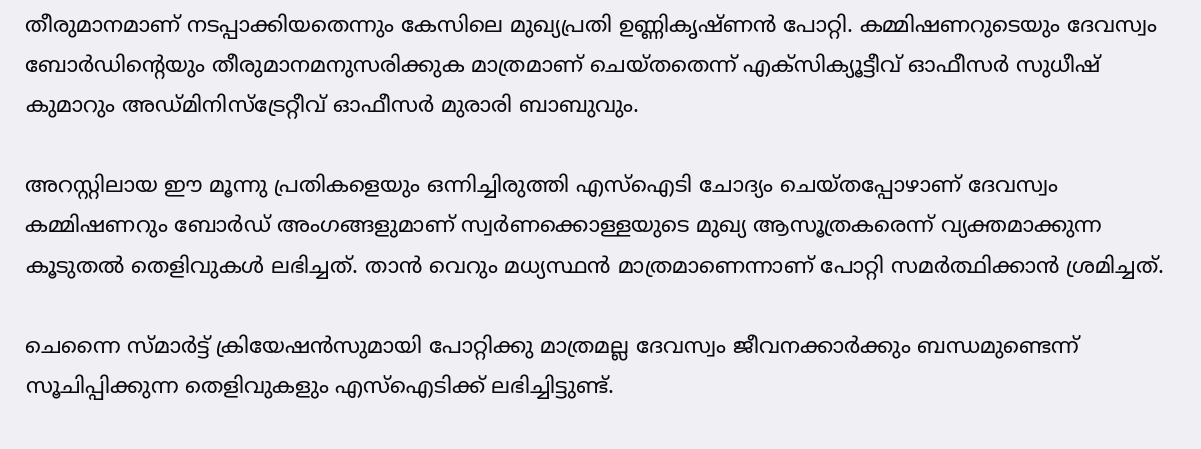തീരുമാനമാണ് നടപ്പാക്കിയതെന്നും കേസിലെ മുഖ്യപ്രതി ഉണ്ണികൃഷ്ണന്‍ പോറ്റി. കമ്മിഷണറുടെയും ദേവസ്വം ബോര്‍ഡിന്റെയും തീരുമാനമനുസരിക്കുക മാത്രമാണ് ചെയ്തതെന്ന് എക്‌സിക്യൂട്ടീവ് ഓഫീസര്‍ സുധീഷ് കുമാറും അഡ്മിനിസ്‌ട്രേറ്റീവ് ഓഫീസര്‍ മുരാരി ബാബുവും.

അറസ്റ്റിലായ ഈ മൂന്നു പ്രതികളെയും ഒന്നിച്ചിരുത്തി എസ്‌ഐടി ചോദ്യം ചെയ്തപ്പോഴാണ് ദേവസ്വം കമ്മിഷണറും ബോര്‍ഡ് അംഗങ്ങളുമാണ് സ്വര്‍ണക്കൊള്ളയുടെ മുഖ്യ ആസൂത്രകരെന്ന് വ്യക്തമാക്കുന്ന കൂടുതല്‍ തെളിവുകള്‍ ലഭിച്ചത്. താന്‍ വെറും മധ്യസ്ഥന്‍ മാത്രമാണെന്നാണ് പോറ്റി സമര്‍ത്ഥിക്കാന്‍ ശ്രമിച്ചത്.

ചെന്നൈ സ്മാര്‍ട്ട് ക്രിയേഷന്‍സുമായി പോറ്റിക്കു മാത്രമല്ല ദേവസ്വം ജീവനക്കാര്‍ക്കും ബന്ധമുണ്ടെന്ന് സൂചിപ്പിക്കുന്ന തെളിവുകളും എസ്‌ഐടിക്ക് ലഭിച്ചിട്ടുണ്ട്.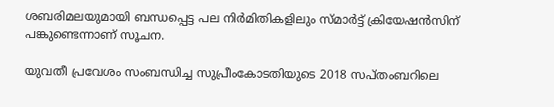ശബരിമലയുമായി ബന്ധപ്പെട്ട പല നിര്‍മിതികളിലും സ്മാര്‍ട്ട് ക്രിയേഷന്‍സിന് പങ്കുണ്ടെന്നാണ് സൂചന.

യുവതീ പ്രവേശം സംബന്ധിച്ച സുപ്രീംകോടതിയുടെ 2018 സപ്തംബറിലെ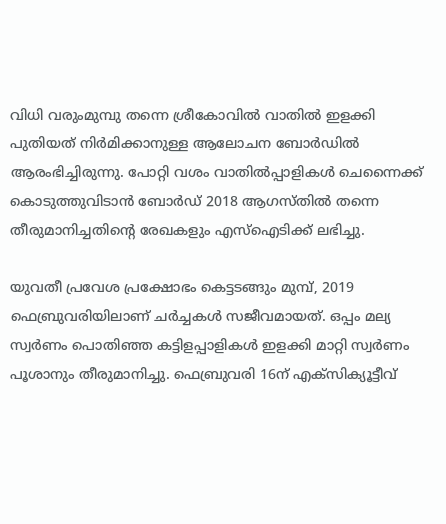വിധി വരുംമുമ്പു തന്നെ ശ്രീകോവില്‍ വാതില്‍ ഇളക്കി പുതിയത് നിര്‍മിക്കാനുള്ള ആലോചന ബോര്‍ഡില്‍ ആരംഭിച്ചിരുന്നു. പോറ്റി വശം വാതില്‍പ്പാളികള്‍ ചെന്നൈക്ക് കൊടുത്തുവിടാന്‍ ബോര്‍ഡ് 2018 ആഗസ്തില്‍ തന്നെ തീരുമാനിച്ചതിന്റെ രേഖകളും എസ്‌ഐടിക്ക് ലഭിച്ചു.

യുവതീ പ്രവേശ പ്രക്ഷോഭം കെട്ടടങ്ങും മുമ്പ്, 2019 ഫെബ്രുവരിയിലാണ് ചര്‍ച്ചകള്‍ സജീവമായത്. ഒപ്പം മല്യ സ്വര്‍ണം പൊതിഞ്ഞ കട്ടിളപ്പാളികള്‍ ഇളക്കി മാറ്റി സ്വര്‍ണം പൂശാനും തീരുമാനിച്ചു. ഫെബ്രുവരി 16ന് എക്‌സിക്യൂട്ടീവ്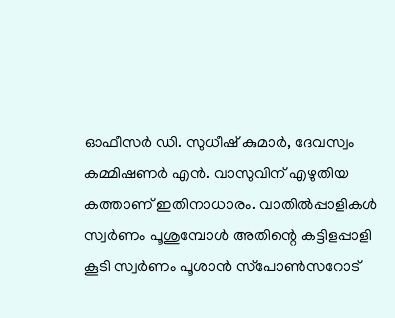ഓഫീസര്‍ ഡി. സുധീഷ് കുമാര്‍, ദേവസ്വം കമ്മിഷണര്‍ എന്‍. വാസുവിന് എഴുതിയ കത്താണ് ഇതിനാധാരം. വാതില്‍പ്പാളികള്‍ സ്വര്‍ണം പൂശുമ്പോള്‍ അതിന്റെ കട്ടിളപ്പാളി കൂടി സ്വര്‍ണം പൂശാന്‍ സ്‌പോണ്‍സറോട്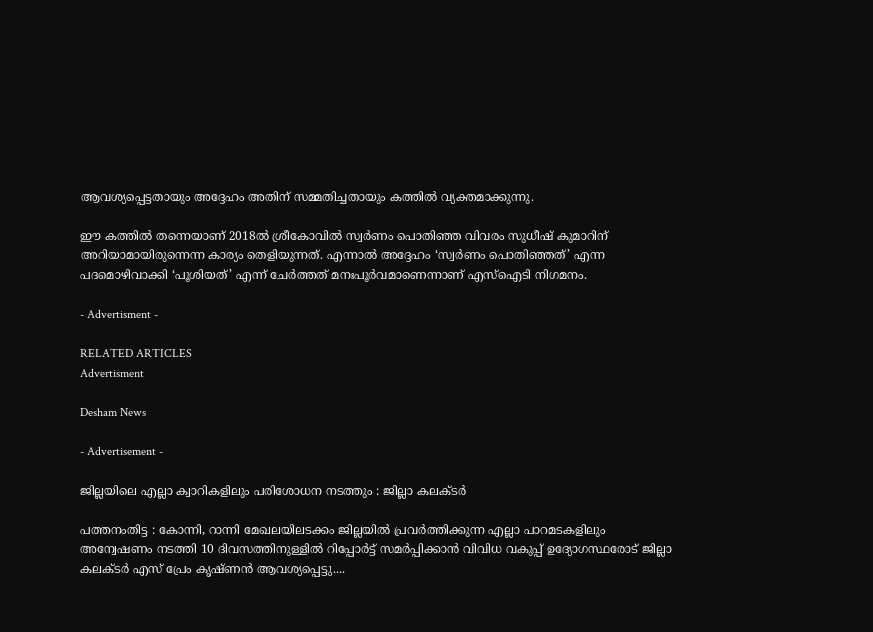ആവശ്യപ്പെട്ടതായും അദ്ദേഹം അതിന് സമ്മതിച്ചതായും കത്തില്‍ വ്യക്തമാക്കുന്നു.

ഈ കത്തില്‍ തന്നെയാണ് 2018ല്‍ ശ്രീകോവില്‍ സ്വര്‍ണം പൊതിഞ്ഞ വിവരം സുധീഷ് കുമാറിന് അറിയാമായിരുന്നെന്ന കാര്യം തെളിയുന്നത്. എന്നാല്‍ അദ്ദേഹം ‘സ്വര്‍ണം പൊതിഞ്ഞത്’ എന്ന പദമൊഴിവാക്കി ‘പൂശിയത്’ എന്ന് ചേര്‍ത്തത് മനഃപൂര്‍വമാണെന്നാണ് എസ്‌ഐടി നിഗമനം.

- Advertisment -

RELATED ARTICLES
Advertisment

Desham News

- Advertisement -

ജില്ലയിലെ എല്ലാ ക്വാറികളിലും പരിശോധന നടത്തും : ജില്ലാ കലക്ടര്‍

പത്തനംതിട്ട : കോന്നി, റാന്നി മേഖലയിലടക്കം ജില്ലയില്‍ പ്രവര്‍ത്തിക്കുന്ന എല്ലാ പാറമടകളിലും അന്വേഷണം നടത്തി 10 ദിവസത്തിനുള്ളില്‍ റിപ്പോര്‍ട്ട് സമര്‍പ്പിക്കാന്‍ വിവിധ വകുപ്പ് ഉദ്യോഗസ്ഥരോട് ജില്ലാ കലക്ടര്‍ എസ് പ്രേം കൃഷ്ണന്‍ ആവശ്യപ്പെട്ടു....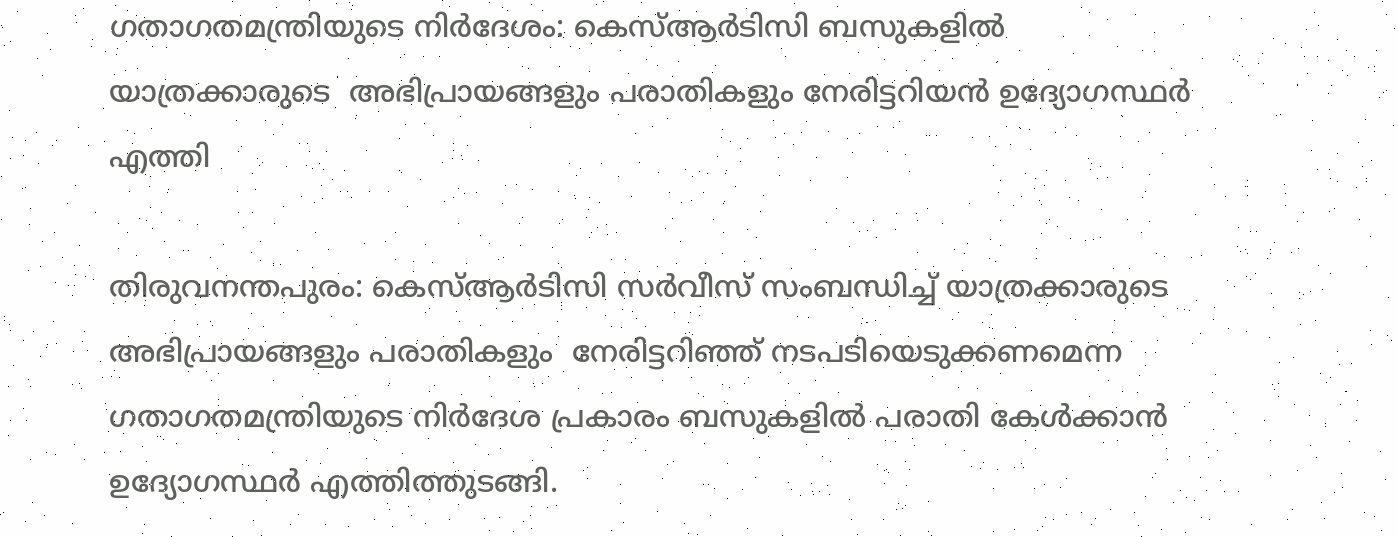ഗതാഗതമന്ത്രിയുടെ നിർദേശം: കെസ്ആർടിസി ബസുകളിൽ യാത്രക്കാരുടെ  അഭിപ്രായങ്ങളും പരാതികളും നേരിട്ടറിയൻ ഉദ്യോഗസ്ഥർ എത്തി

തിരുവനന്തപുരം: കെസ്ആർടിസി സർവീസ് സംബന്ധിച്ച് യാത്രക്കാരുടെ  അഭിപ്രായങ്ങളും പരാതികളും  നേരിട്ടറിഞ്ഞ് നടപടിയെടുക്കണമെന്ന ഗതാഗതമന്ത്രിയുടെ നിർദേശ പ്രകാരം ബസുകളിൽ പരാതി കേൾക്കാൻ ഉദ്യോഗസ്ഥർ എത്തിത്തുടങ്ങി.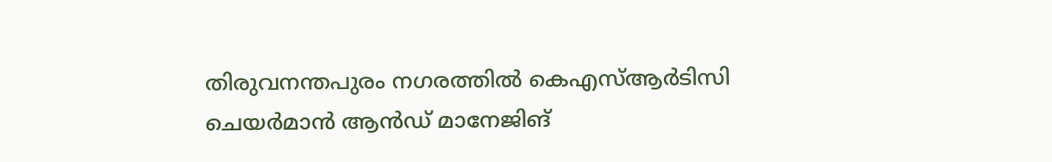തിരുവനന്തപുരം നഗരത്തിൽ കെഎസ്ആർടിസി ചെയർമാൻ ആൻഡ് മാനേജിങ്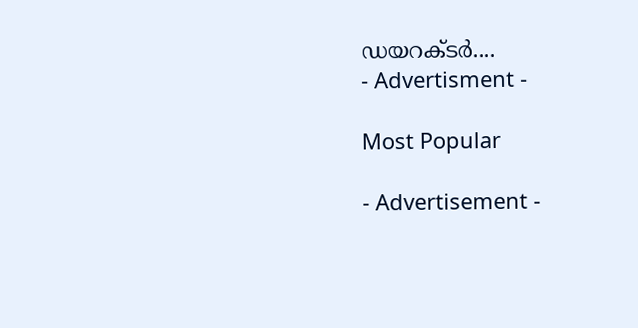ഡയറക്ടർ....
- Advertisment -

Most Popular

- Advertisement -